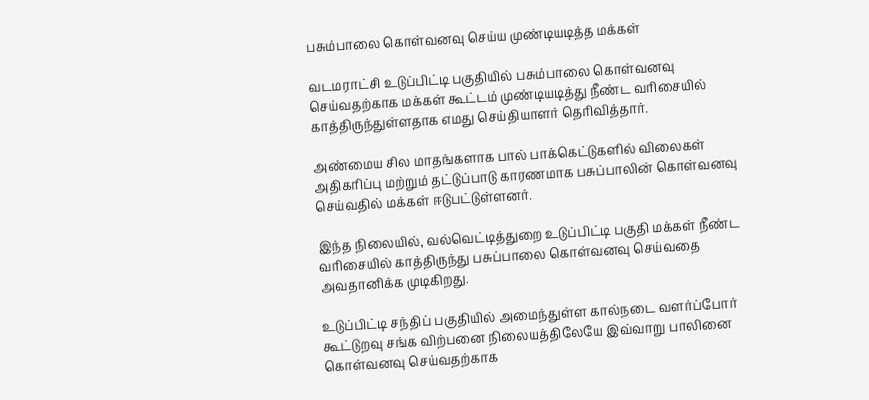பசும்பாலை கொள்வனவு செய்ய முண்டியடித்த மக்கள்

வடமராட்சி உடுப்பிட்டி பகுதியில் பசும்பாலை கொள்வனவு செய்வதற்காக மக்கள் கூட்டம் முண்டியடித்து நீண்ட வரிசையில் காத்திருந்துள்ளதாக எமது செய்தியாளர் தெரிவித்தார்.

அண்மைய சில மாதங்களாக பால் பாக்கெட்டுகளில் விலைகள் அதிகரிப்பு மற்றும் தட்டுப்பாடு காரணமாக பசுப்பாலின் கொள்வனவு செய்வதில் மக்கள் ஈடுபட்டுள்ளனர்.

இந்த நிலையில், வல்வெட்டித்துறை உடுப்பிட்டி பகுதி மக்கள் நீண்ட வரிசையில் காத்திருந்து பசுப்பாலை கொள்வனவு செய்வதை அவதானிக்க முடிகிறது.

உடுப்பிட்டி சந்திப் பகுதியில் அமைந்துள்ள கால்நடை வளர்ப்போர் கூட்டுறவு சங்க விற்பனை நிலையத்திலேயே இவ்வாறு பாலினை கொள்வனவு செய்வதற்காக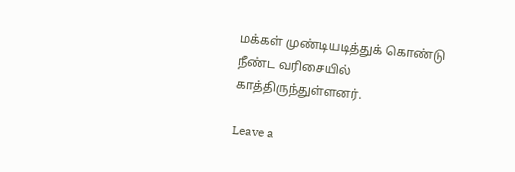மக்கள் முண்டியடித்துக் கொண்டு நீண்ட வரிசையில் காத்திருந்துள்ளனர்.

Leave a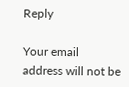Reply

Your email address will not be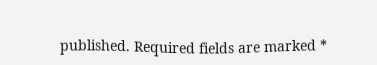published. Required fields are marked *